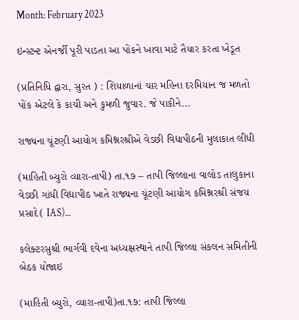Month: February 2023

ઇન્સ્ટન્ટ એનર્જી પૂરી પાડતા આ પોંકને ખાવા માટે તૈયાર કરતા ખેડૂત

(પ્રતિનિધિ દ્વારા, સુરત ) : શિયાળાનાં ચાર મહિના દરમિયાન જ મળતો પોંક એટલે કે કાચી અને કુમળી જુવાર. જે પાકીને...

રાજ્યના ચૂંટણી આયોગ કમિશ્નરશ્રીએ વેડછી વિદ્યાપીઠની મુલાકાત લીધી

(માહિતી બ્યુરો વ્યારા-તાપી) તા.૧૭ – તાપી જિલ્લાના વાલોડ તાલુકાના વેડછી ગાંધી વિદ્યાપીઠ ખાતે રાજ્યના ચૂંટણી આયોગ કમિશ્નરશ્રી સંજય પ્રસાદે( IAS)...

કલેક્ટરસુશ્રી ભાર્ગવી દવેના અધ્યક્ષસ્થાને તાપી જિલ્લા સંકલન સમિતીની બેઠક યોજાઇ

(માહિતી બ્યુરો, વ્યારા-તાપી)તા.૧૭: તાપી જિલ્લા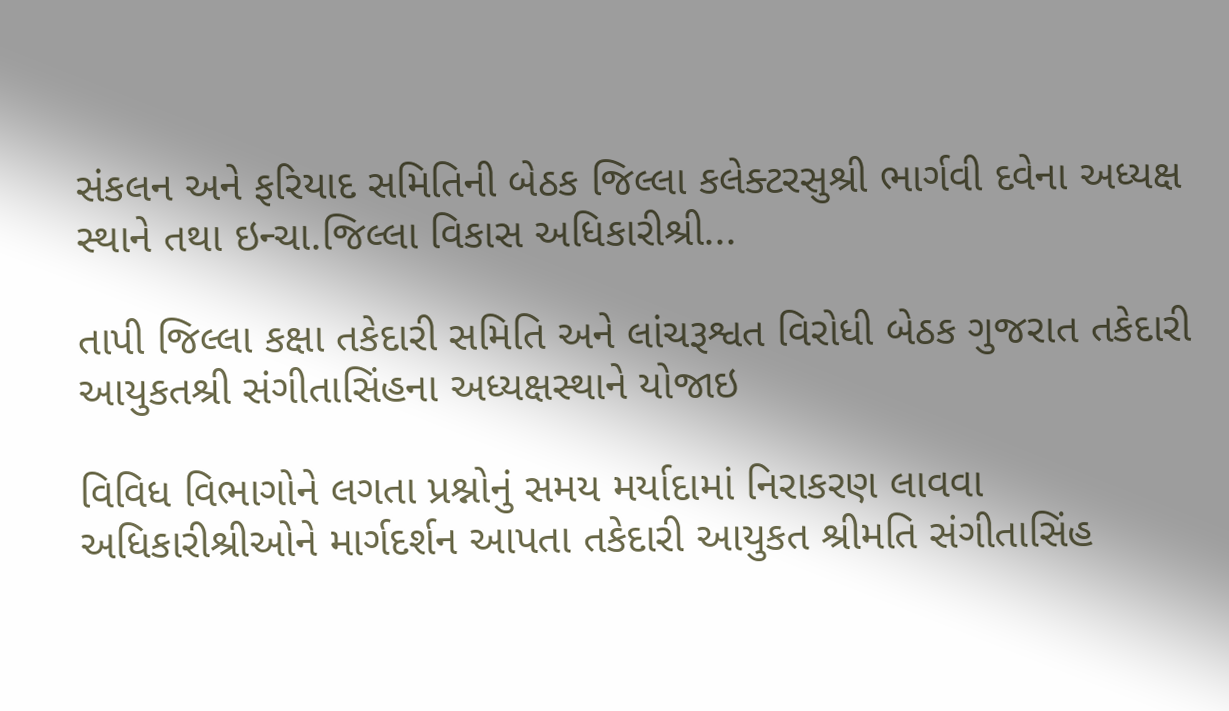સંકલન અને ફરિયાદ સમિતિની બેઠક જિલ્લા કલેક્ટરસુશ્રી ભાર્ગવી દવેના અધ્યક્ષ સ્થાને તથા ઇન્ચા.જિલ્લા વિકાસ અધિકારીશ્રી...

તાપી જિલ્લા કક્ષા તકેદારી સમિતિ અને લાંચરૂશ્વત વિરોધી બેઠક ગુજરાત તકેદારી આયુકતશ્રી સંગીતાસિંહના અધ્યક્ષસ્થાને યોજાઇ

વિવિધ વિભાગોને લગતા પ્રશ્નોનું સમય મર્યાદામાં નિરાકરણ લાવવા અધિકારીશ્રીઓને માર્ગદર્શન આપતા તકેદારી આયુકત શ્રીમતિ સંગીતાસિંહ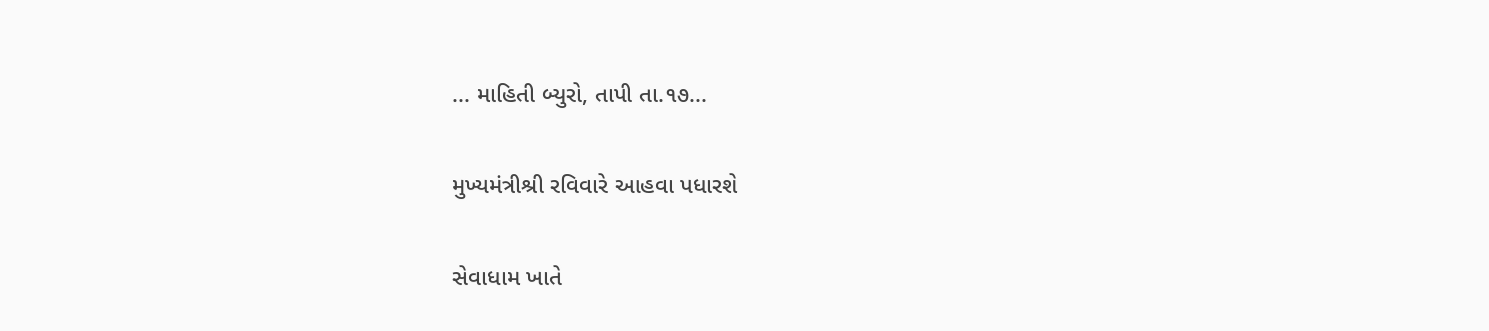... માહિતી બ્યુરો, તાપી તા.૧૭...

મુખ્યમંત્રીશ્રી રવિવારે આહવા પધારશે

સેવાધામ ખાતે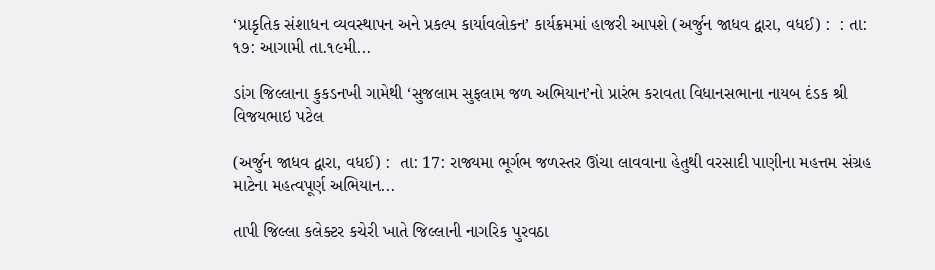‘પ્રાકૃતિક સંશાધન વ્યવસ્થાપન અને પ્રકલ્પ કાર્યાવલોકન’ કાર્યક્રમમાં હાજરી આપશે (અર્જુન જાધવ દ્વારા, વધઈ) :  : તા: ૧૭: આગામી તા.૧૯મી...

ડાંગ જિલ્લાના કુકડનખી ગામેથી ‘સુજલામ સુફલામ જળ અભિયાન’નો પ્રારંભ કરાવતા વિધાનસભાના નાયબ દંડક શ્રી વિજયભાઇ પટેલ

(અર્જુન જાધવ દ્વારા, વધઈ) :  તા: 17: રાજ્યમા ભૂર્ગભ જળસ્તર ઊંચા લાવવાના હેતુથી વરસાદી પાણીના મહત્તમ સંગ્રહ માટેના મહત્વપૂર્ણ અભિયાન...

તાપી જિલ્લા કલેક્ટર કચેરી ખાતે જિલ્લાની નાગરિક પુરવઠા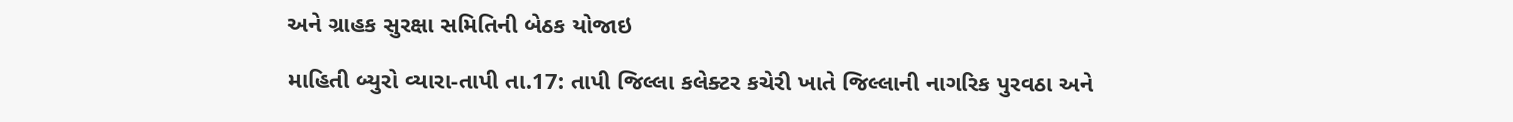અને ગ્રાહક સુરક્ષા સમિતિની બેઠક યોજાઇ

માહિતી બ્યુરો વ્યારા-તાપી તા.17: તાપી જિલ્લા કલેક્ટર કચેરી ખાતે જિલ્લાની નાગરિક પુરવઠા અને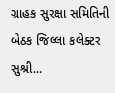ગ્રાહક સુરક્ષા સમિતિની બેઠક જિલ્લા કલેક્ટર સુશ્રી...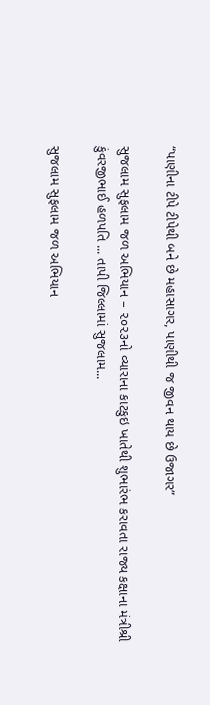“પાણીના ટીપે ટીપેથી બને છે મહાસાગર, પાણીથી જ જીવન થાય છે ઉજાગર”

સુજલામ સુફલામ જળ અભિયાન – ૨૦૨૩નો વ્યારાના કાટકુઇ ખાતેથી શુભારંભ કરાવતા રાજ્ય કક્ષાના મંત્રીશ્રી કુંવરજીભાઈ હળપતિ ... તાપી જિલ્લામાં સુજલામ...

સુજલામ સુફલામ જળ અભિયાન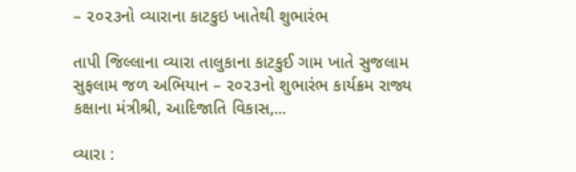– ૨૦૨૩નો વ્યારાના કાટકુઇ ખાતેથી શુભારંભ

તાપી જિલ્લાના વ્યારા તાલુકાના કાટકુઈ ગામ ખાતે સુજલામ સુફલામ જળ અભિયાન – ૨૦૨૩નો શુભારંભ કાર્યક્રમ રાજ્ય કક્ષાના મંત્રીશ્રી, આદિજાતિ વિકાસ,...

વ્યારા :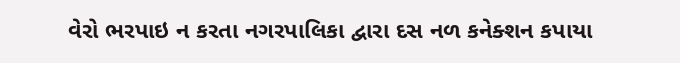વેરો ભરપાઇ ન કરતા નગરપાલિકા દ્વારા દસ નળ કનેક્શન કપાયા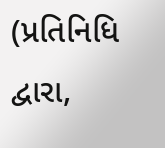(પ્રતિનિધિ દ્વારા,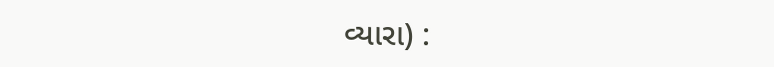વ્યારા) :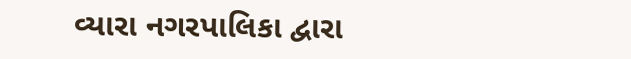વ્યારા નગરપાલિકા દ્વારા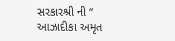સરકારશ્રી ની “ આઝાદીકા અમૃત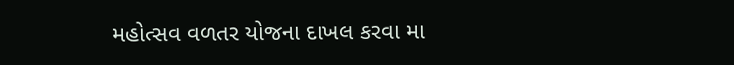મહોત્સવ વળતર યોજના દાખલ કરવા મા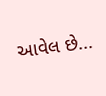આવેલ છે...